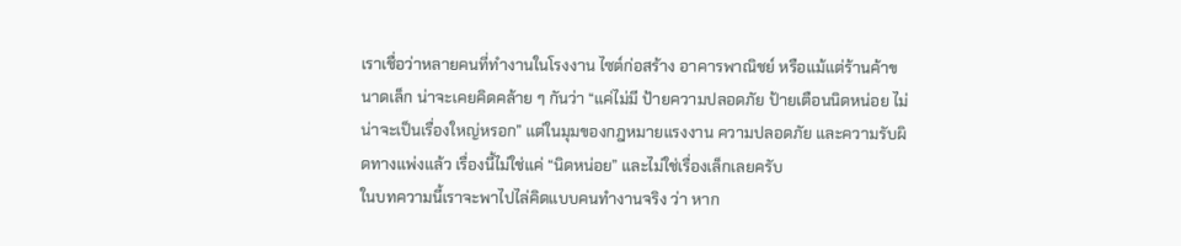เราเชื่อว่าหลายคนที่ทำงานในโรงงาน ไซต์ก่อสร้าง อาคารพาณิชย์ หรือแม้แต่ร้านค้าขนาดเล็ก น่าจะเคยคิดคล้าย ๆ กันว่า “แค่ไม่มี ป้ายความปลอดภัย ป้ายเตือนนิดหน่อย ไม่น่าจะเป็นเรื่องใหญ่หรอก” แต่ในมุมของกฎหมายแรงงาน ความปลอดภัย และความรับผิดทางแพ่งแล้ว เรื่องนี้ไม่ใช่แค่ “นิดหน่อย” และไม่ใช่เรื่องเล็กเลยครับ
ในบทความนี้เราจะพาไปไล่คิดแบบคนทำงานจริง ว่า หาก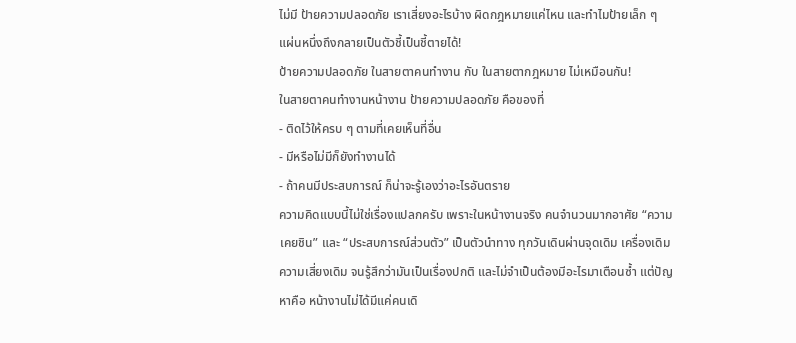ไม่มี ป้ายความปลอดภัย เราเสี่ยงอะไรบ้าง ผิดกฎหมายแค่ไหน และทำไมป้ายเล็ก ๆ แผ่นหนึ่งถึงกลายเป็นตัวชี้เป็นชี้ตายได้!
ป้ายความปลอดภัย ในสายตาคนทำงาน กับ ในสายตากฎหมาย ไม่เหมือนกัน!
ในสายตาคนทำงานหน้างาน ป้ายความปลอดภัย คือของที่
- ติดไว้ให้ครบ ๆ ตามที่เคยเห็นที่อื่น
- มีหรือไม่มีก็ยังทำงานได้
- ถ้าคนมีประสบการณ์ ก็น่าจะรู้เองว่าอะไรอันตราย
ความคิดแบบนี้ไม่ใช่เรื่องแปลกครับ เพราะในหน้างานจริง คนจำนวนมากอาศัย “ความเคยชิน” และ “ประสบการณ์ส่วนตัว” เป็นตัวนำทาง ทุกวันเดินผ่านจุดเดิม เครื่องเดิม ความเสี่ยงเดิม จนรู้สึกว่ามันเป็นเรื่องปกติ และไม่จำเป็นต้องมีอะไรมาเตือนซ้ำ แต่ปัญหาคือ หน้างานไม่ได้มีแค่คนเดิ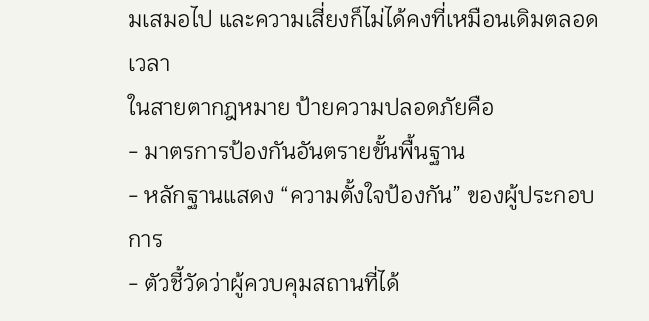มเสมอไป และความเสี่ยงก็ไม่ได้คงที่เหมือนเดิมตลอดเวลา
ในสายตากฎหมาย ป้ายความปลอดภัยคือ
- มาตรการป้องกันอันตรายขั้นพื้นฐาน
- หลักฐานแสดง “ความตั้งใจป้องกัน” ของผู้ประกอบการ
- ตัวชี้วัดว่าผู้ควบคุมสถานที่ได้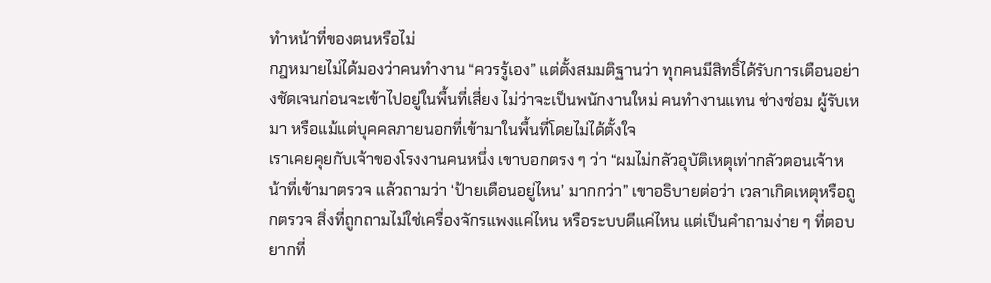ทำหน้าที่ของตนหรือไม่
กฎหมายไม่ได้มองว่าคนทำงาน “ควรรู้เอง” แต่ตั้งสมมติฐานว่า ทุกคนมีสิทธิ์ได้รับการเตือนอย่างชัดเจนก่อนจะเข้าไปอยู่ในพื้นที่เสี่ยง ไม่ว่าจะเป็นพนักงานใหม่ คนทำงานแทน ช่างซ่อม ผู้รับเหมา หรือแม้แต่บุคคลภายนอกที่เข้ามาในพื้นที่โดยไม่ได้ตั้งใจ
เราเคยคุยกับเจ้าของโรงงานคนหนึ่ง เขาบอกตรง ๆ ว่า “ผมไม่กลัวอุบัติเหตุเท่ากลัวตอนเจ้าหน้าที่เข้ามาตรวจ แล้วถามว่า ‘ป้ายเตือนอยู่ไหน’ มากกว่า” เขาอธิบายต่อว่า เวลาเกิดเหตุหรือถูกตรวจ สิ่งที่ถูกถามไม่ใช่เครื่องจักรแพงแค่ไหน หรือระบบดีแค่ไหน แต่เป็นคำถามง่าย ๆ ที่ตอบยากที่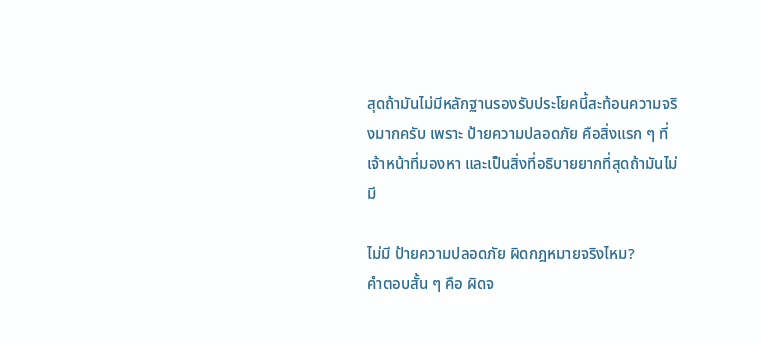สุดถ้ามันไม่มีหลักฐานรองรับประโยคนี้สะท้อนความจริงมากครับ เพราะ ป้ายความปลอดภัย คือสิ่งแรก ๆ ที่เจ้าหน้าที่มองหา และเป็นสิ่งที่อธิบายยากที่สุดถ้ามันไม่มี

ไม่มี ป้ายความปลอดภัย ผิดกฎหมายจริงไหม?
คำตอบสั้น ๆ คือ ผิดจ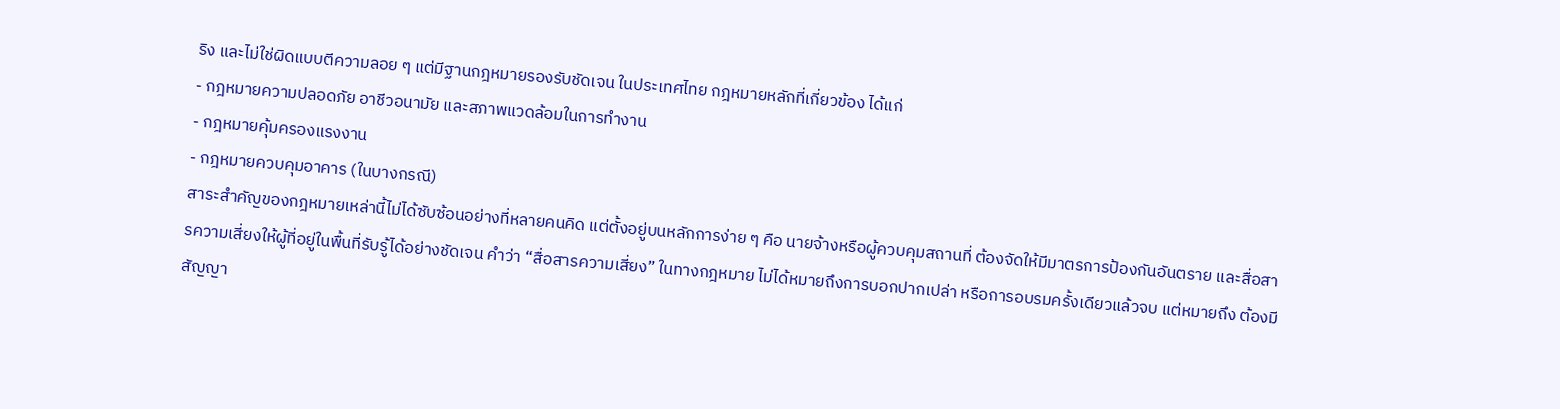ริง และไม่ใช่ผิดแบบตีความลอย ๆ แต่มีฐานกฎหมายรองรับชัดเจน ในประเทศไทย กฎหมายหลักที่เกี่ยวข้อง ได้แก่
- กฎหมายความปลอดภัย อาชีวอนามัย และสภาพแวดล้อมในการทำงาน
- กฎหมายคุ้มครองแรงงาน
- กฎหมายควบคุมอาคาร (ในบางกรณี)
สาระสำคัญของกฎหมายเหล่านี้ไม่ได้ซับซ้อนอย่างที่หลายคนคิด แต่ตั้งอยู่บนหลักการง่าย ๆ คือ นายจ้างหรือผู้ควบคุมสถานที่ ต้องจัดให้มีมาตรการป้องกันอันตราย และสื่อสารความเสี่ยงให้ผู้ที่อยู่ในพื้นที่รับรู้ได้อย่างชัดเจน คำว่า “สื่อสารความเสี่ยง” ในทางกฎหมาย ไม่ได้หมายถึงการบอกปากเปล่า หรือการอบรมครั้งเดียวแล้วจบ แต่หมายถึง ต้องมีสัญญา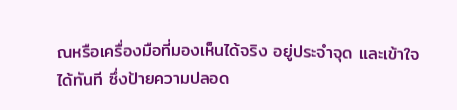ณหรือเครื่องมือที่มองเห็นได้จริง อยู่ประจำจุด และเข้าใจได้ทันที ซึ่งป้ายความปลอด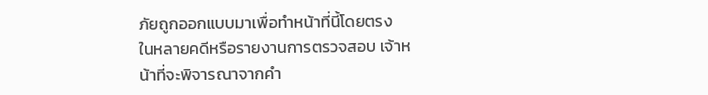ภัยถูกออกแบบมาเพื่อทำหน้าที่นี้โดยตรง
ในหลายคดีหรือรายงานการตรวจสอบ เจ้าหน้าที่จะพิจารณาจากคำ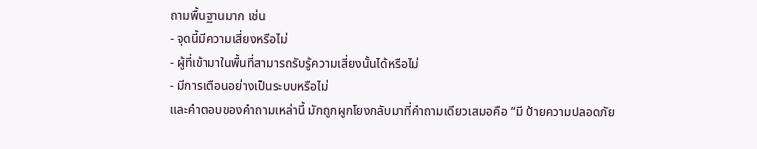ถามพื้นฐานมาก เช่น
- จุดนี้มีความเสี่ยงหรือไม่
- ผู้ที่เข้ามาในพื้นที่สามารถรับรู้ความเสี่ยงนั้นได้หรือไม่
- มีการเตือนอย่างเป็นระบบหรือไม่
และคำตอบของคำถามเหล่านี้ มักถูกผูกโยงกลับมาที่คำถามเดียวเสมอคือ “มี ป้ายความปลอดภัย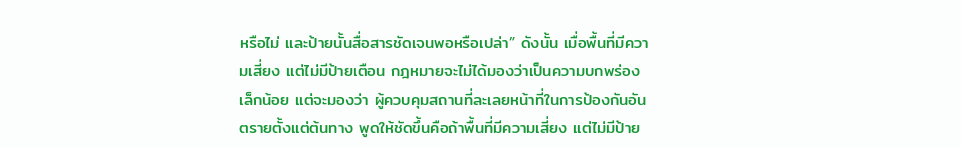หรือไม่ และป้ายนั้นสื่อสารชัดเจนพอหรือเปล่า” ดังนั้น เมื่อพื้นที่มีความเสี่ยง แต่ไม่มีป้ายเตือน กฎหมายจะไม่ได้มองว่าเป็นความบกพร่องเล็กน้อย แต่จะมองว่า ผู้ควบคุมสถานที่ละเลยหน้าที่ในการป้องกันอันตรายตั้งแต่ต้นทาง พูดให้ชัดขึ้นคือถ้าพื้นที่มีความเสี่ยง แต่ไม่มีป้าย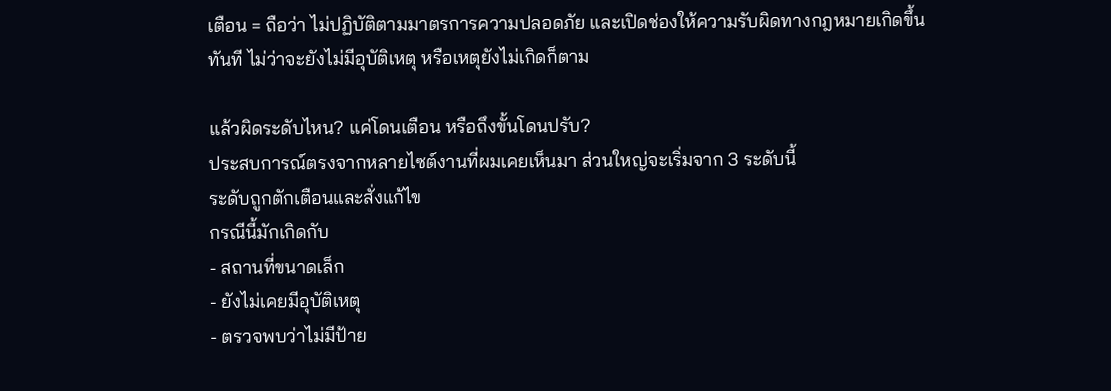เตือน = ถือว่า ไม่ปฏิบัติตามมาตรการความปลอดภัย และเปิดช่องให้ความรับผิดทางกฎหมายเกิดขึ้นทันที ไม่ว่าจะยังไม่มีอุบัติเหตุ หรือเหตุยังไม่เกิดก็ตาม

แล้วผิดระดับไหน? แค่โดนเตือน หรือถึงขั้นโดนปรับ?
ประสบการณ์ตรงจากหลายไซต์งานที่ผมเคยเห็นมา ส่วนใหญ่จะเริ่มจาก 3 ระดับนี้
ระดับถูกตักเตือนและสั่งแก้ไข
กรณีนี้มักเกิดกับ
- สถานที่ขนาดเล็ก
- ยังไม่เคยมีอุบัติเหตุ
- ตรวจพบว่าไม่มีป้าย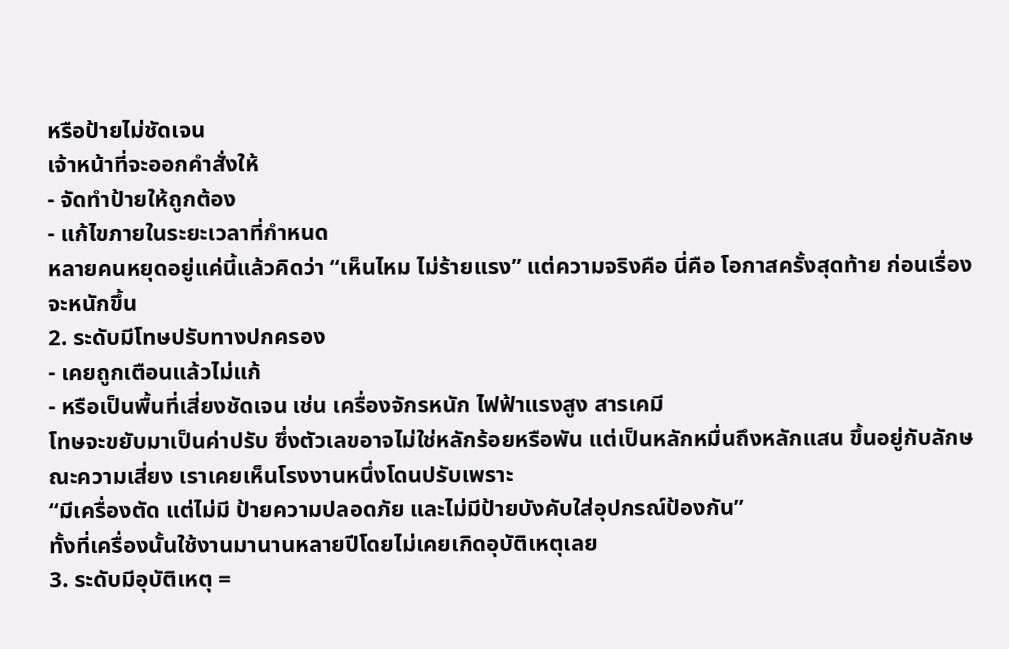หรือป้ายไม่ชัดเจน
เจ้าหน้าที่จะออกคำสั่งให้
- จัดทำป้ายให้ถูกต้อง
- แก้ไขภายในระยะเวลาที่กำหนด
หลายคนหยุดอยู่แค่นี้แล้วคิดว่า “เห็นไหม ไม่ร้ายแรง” แต่ความจริงคือ นี่คือ โอกาสครั้งสุดท้าย ก่อนเรื่องจะหนักขึ้น
2. ระดับมีโทษปรับทางปกครอง
- เคยถูกเตือนแล้วไม่แก้
- หรือเป็นพื้นที่เสี่ยงชัดเจน เช่น เครื่องจักรหนัก ไฟฟ้าแรงสูง สารเคมี
โทษจะขยับมาเป็นค่าปรับ ซึ่งตัวเลขอาจไม่ใช่หลักร้อยหรือพัน แต่เป็นหลักหมื่นถึงหลักแสน ขึ้นอยู่กับลักษณะความเสี่ยง เราเคยเห็นโรงงานหนึ่งโดนปรับเพราะ
“มีเครื่องตัด แต่ไม่มี ป้ายความปลอดภัย และไม่มีป้ายบังคับใส่อุปกรณ์ป้องกัน”
ทั้งที่เครื่องนั้นใช้งานมานานหลายปีโดยไม่เคยเกิดอุบัติเหตุเลย
3. ระดับมีอุบัติเหตุ =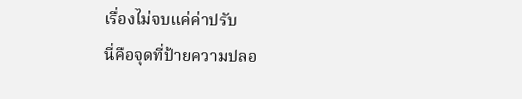เรื่องไม่จบแค่ค่าปรับ
นี่คือจุดที่ป้ายความปลอ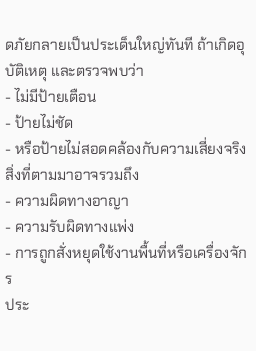ดภัยกลายเป็นประเด็นใหญ่ทันที ถ้าเกิดอุบัติเหตุ และตรวจพบว่า
- ไม่มีป้ายเตือน
- ป้ายไม่ชัด
- หรือป้ายไม่สอดคล้องกับความเสี่ยงจริง
สิ่งที่ตามมาอาจรวมถึง
- ความผิดทางอาญา
- ความรับผิดทางแพ่ง
- การถูกสั่งหยุดใช้งานพื้นที่หรือเครื่องจักร
ประ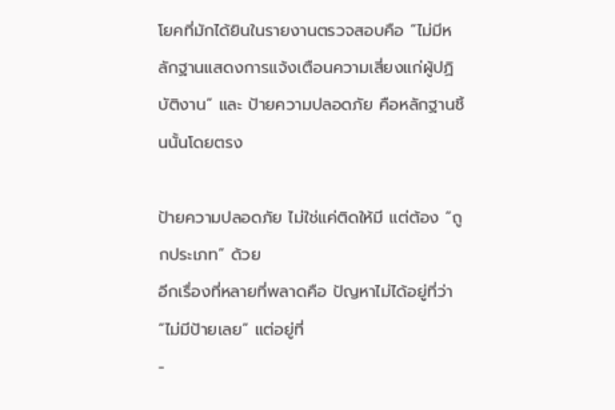โยคที่มักได้ยินในรายงานตรวจสอบคือ “ไม่มีหลักฐานแสดงการแจ้งเตือนความเสี่ยงแก่ผู้ปฏิบัติงาน” และ ป้ายความปลอดภัย คือหลักฐานชิ้นนั้นโดยตรง

ป้ายความปลอดภัย ไม่ใช่แค่ติดให้มี แต่ต้อง “ถูกประเภท” ด้วย
อีกเรื่องที่หลายที่พลาดคือ ปัญหาไม่ได้อยู่ที่ว่า “ไม่มีป้ายเลย” แต่อยู่ที่
-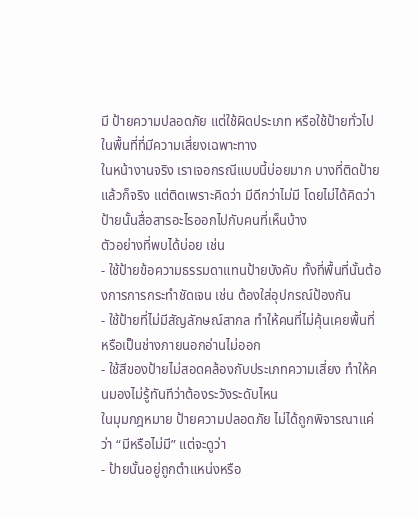มี ป้ายความปลอดภัย แต่ใช้ผิดประเภท หรือใช้ป้ายทั่วไปในพื้นที่ที่มีความเสี่ยงเฉพาะทาง
ในหน้างานจริง เราเจอกรณีแบบนี้บ่อยมาก บางที่ติดป้ายแล้วก็จริง แต่ติดเพราะคิดว่า มีดีกว่าไม่มี โดยไม่ได้คิดว่าป้ายนั้นสื่อสารอะไรออกไปกับคนที่เห็นบ้าง
ตัวอย่างที่พบได้บ่อย เช่น
- ใช้ป้ายข้อความธรรมดาแทนป้ายบังคับ ทั้งที่พื้นที่นั้นต้องการการกระทำชัดเจน เช่น ต้องใส่อุปกรณ์ป้องกัน
- ใช้ป้ายที่ไม่มีสัญลักษณ์สากล ทำให้คนที่ไม่คุ้นเคยพื้นที่ หรือเป็นช่างภายนอกอ่านไม่ออก
- ใช้สีของป้ายไม่สอดคล้องกับประเภทความเสี่ยง ทำให้คนมองไม่รู้ทันทีว่าต้องระวังระดับไหน
ในมุมกฎหมาย ป้ายความปลอดภัย ไม่ได้ถูกพิจารณาแค่ว่า “มีหรือไม่มี” แต่จะดูว่า
- ป้ายนั้นอยู่ถูกตำแหน่งหรือ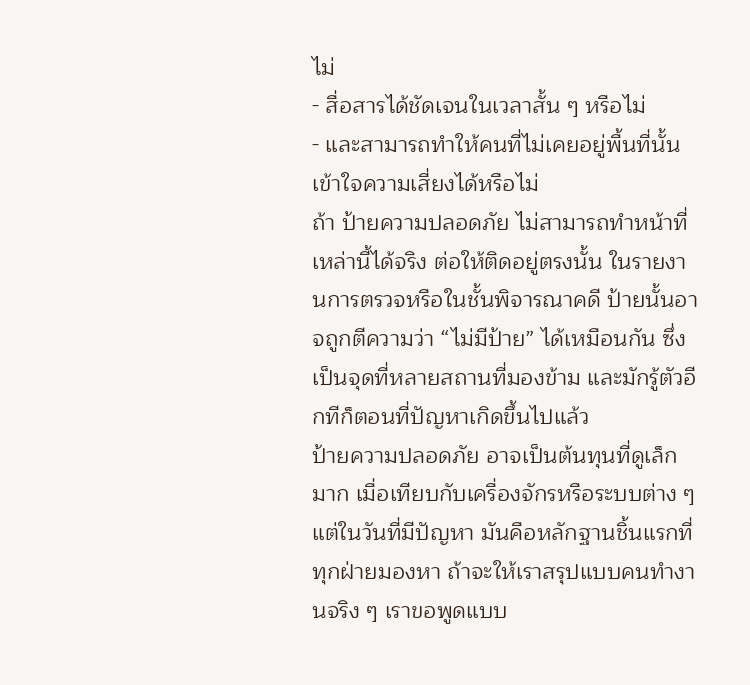ไม่
- สื่อสารได้ชัดเจนในเวลาสั้น ๆ หรือไม่
- และสามารถทำให้คนที่ไม่เคยอยู่พื้นที่นั้นเข้าใจความเสี่ยงได้หรือไม่
ถ้า ป้ายความปลอดภัย ไม่สามารถทำหน้าที่เหล่านี้ได้จริง ต่อให้ติดอยู่ตรงนั้น ในรายงานการตรวจหรือในชั้นพิจารณาคดี ป้ายนั้นอาจถูกตีความว่า “ไม่มีป้าย” ได้เหมือนกัน ซึ่งเป็นจุดที่หลายสถานที่มองข้าม และมักรู้ตัวอีกทีก็ตอนที่ปัญหาเกิดขึ้นไปแล้ว
ป้ายความปลอดภัย อาจเป็นต้นทุนที่ดูเล็กมาก เมื่อเทียบกับเครื่องจักรหรือระบบต่าง ๆ แต่ในวันที่มีปัญหา มันคือหลักฐานชิ้นแรกที่ทุกฝ่ายมองหา ถ้าจะให้เราสรุปแบบคนทำงานจริง ๆ เราขอพูดแบบ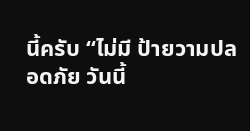นี้ครับ “ไม่มี ป้ายวามปลอดภัย วันนี้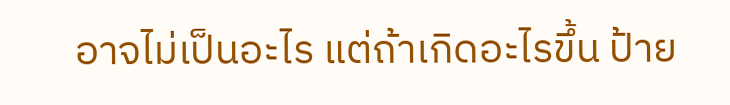อาจไม่เป็นอะไร แต่ถ้าเกิดอะไรขึ้น ป้าย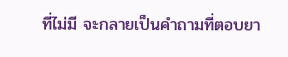ที่ไม่มี จะกลายเป็นคำถามที่ตอบยา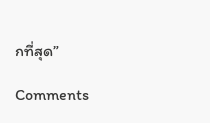กที่สุด”

Comments